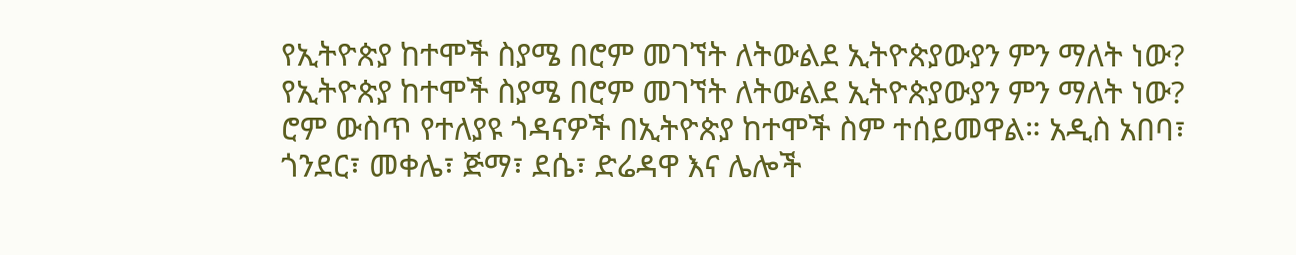የኢትዮጵያ ከተሞች ስያሜ በሮም መገኘት ለትውልደ ኢትዮጵያውያን ምን ማለት ነው?
የኢትዮጵያ ከተሞች ስያሜ በሮም መገኘት ለትውልደ ኢትዮጵያውያን ምን ማለት ነው?
ሮም ውስጥ የተለያዩ ጎዳናዎች በኢትዮጵያ ከተሞች ስም ተሰይመዋል። አዲስ አበባ፣ ጎንደር፣ መቀሌ፣ ጅማ፣ ደሴ፣ ድሬዳዋ እና ሌሎች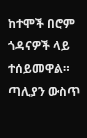ከተሞች በሮም ጎዳናዎች ላይ ተሰይመዋል። ጣሊያን ውስጥ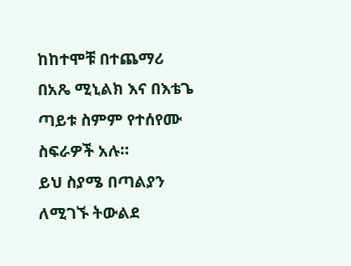ከከተሞቹ በተጨማሪ በአጼ ሚኒልክ እና በእቴጌ ጣይቱ ስምም የተሰየሙ ስፍራዎች አሉ።
ይህ ስያሜ በጣልያን ለሚገኙ ትውልደ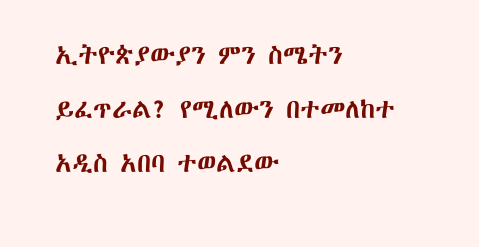ኢትዮጵያውያን ምን ስሜትን ይፈጥራል? የሚለውን በተመለከተ አዲስ አበባ ተወልደው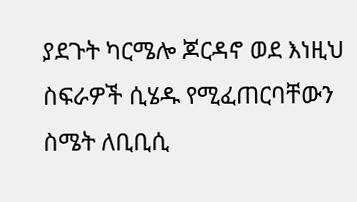ያደጉት ካርሜሎ ጆርዳኖ ወደ እነዚህ ስፍራዎች ሲሄዱ የሚፈጠርባቸውን ስሜት ለቢቢሲ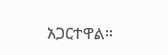አጋርተዋል።